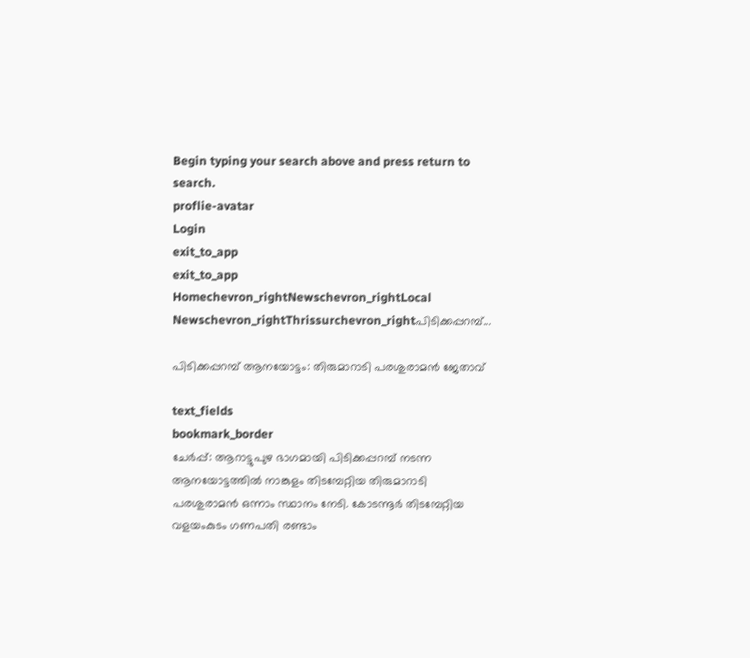Begin typing your search above and press return to search.
proflie-avatar
Login
exit_to_app
exit_to_app
Homechevron_rightNewschevron_rightLocal Newschevron_rightThrissurchevron_rightപിടിക്കപ്പറമ്പ്...

പിടിക്കപ്പറമ്പ് ആനയോട്ടം: തിരുമാറാടി പരശുരാമൻ ജേതാവ്

text_fields
bookmark_border
ചേർപ്പ്: ആറാട്ടുപുഴ ഭാഗമായി പിടിക്കപ്പറമ്പ് നടന്ന ആനയോട്ടത്തിൽ നാങ്കുളം തിടമ്പേറ്റിയ തിരുമാറാടി പരശുരാമൻ ഒന്നാം സ്ഥാനം നേടി. കോടന്നൂർ തിടമ്പേറ്റിയ വളയംകുടം ഗണപതി രണ്ടാം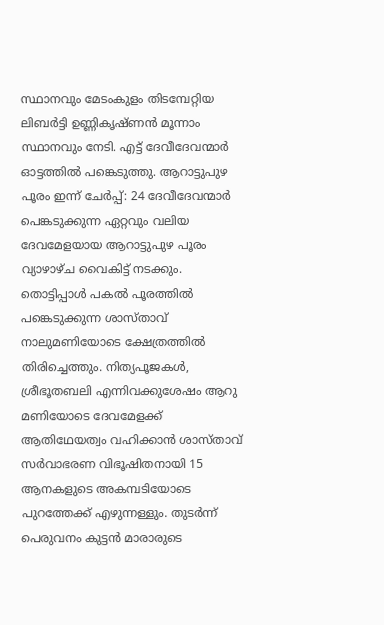സ്ഥാനവും മേടംകുളം തിടമ്പേറ്റിയ ലിബർട്ടി ഉണ്ണികൃഷ്ണൻ മൂന്നാം സ്ഥാനവും നേടി. എട്ട് ദേവീദേവന്മാർ ഓട്ടത്തിൽ പങ്കെടുത്തു. ആറാട്ടുപുഴ പൂരം ഇന്ന്‌ ചേർപ്പ്: 24 ദേവീദേവന്മാർ പെങ്കടുക്കുന്ന ഏറ്റവും വലിയ ദേവമേളയായ ആറാട്ടുപുഴ പൂരം വ്യാഴാഴ്ച വൈകിട്ട് നടക്കും. തൊട്ടിപ്പാൾ പകൽ പൂരത്തിൽ പങ്കെടുക്കുന്ന ശാസ്താവ് നാലുമണിയോടെ ക്ഷേത്രത്തിൽ തിരിച്ചെത്തും. നിത്യപൂജകൾ, ശ്രീഭൂതബലി എന്നിവക്കുശേഷം ആറു മണിയോടെ ദേവമേളക്ക് ആതിഥേയത്വം വഹിക്കാൻ ശാസ്താവ് സർവാഭരണ വിഭൂഷിതനായി 15 ആനകളുടെ അകമ്പടിയോടെ പുറത്തേക്ക് എഴുന്നള്ളും. തുടർന്ന് പെരുവനം കുട്ടൻ മാരാരുടെ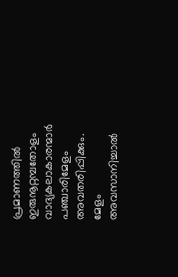പ്രമാണത്തിൽ ഇരുനൂറ്റമ്പതോളം വാദ്യകലാകാരന്മാർ പഞ്ചാരിമേളം അവതരിപ്പിക്കും. മേളം അവസാനിച്ചാൽ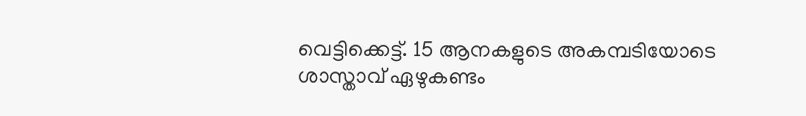വെട്ടിക്കെട്ട്. 15 ആനകളുടെ അകമ്പടിയോടെ ശാസ്താവ് ഏഴുകണ്ടം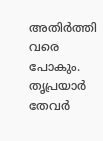അതിർത്തി വരെ പോകും. തൃപ്രയാർ തേവർ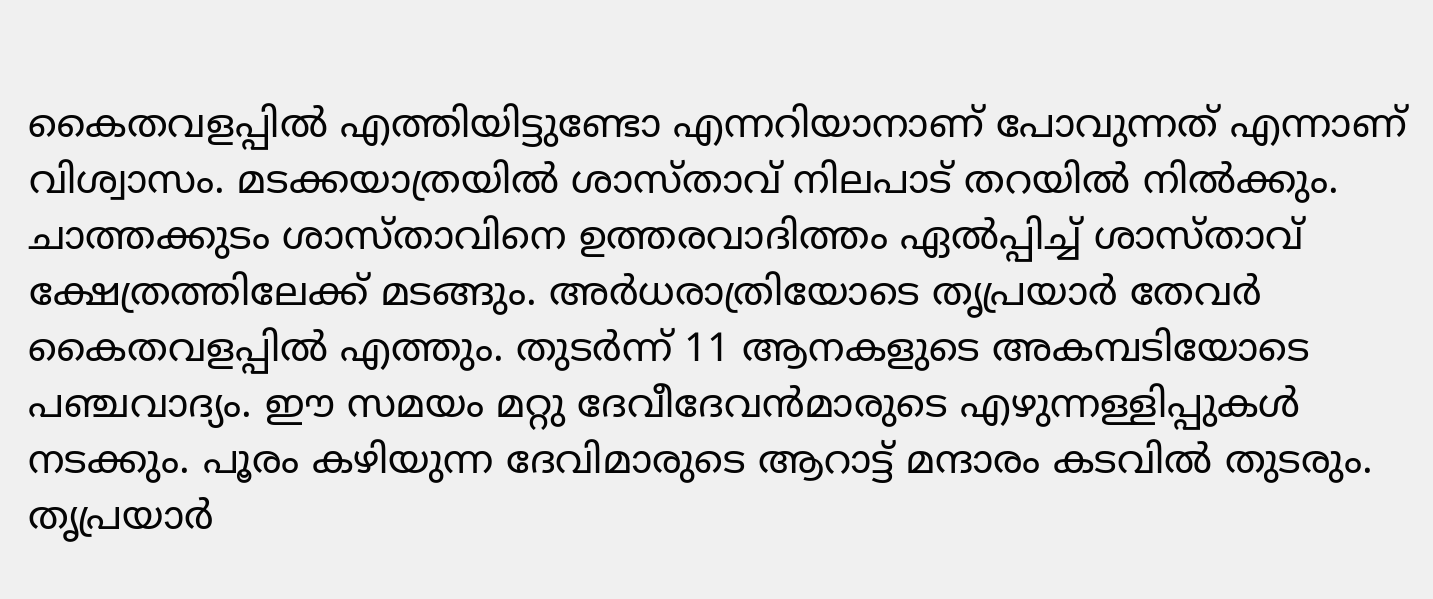കൈതവളപ്പിൽ എത്തിയിട്ടുണ്ടോ എന്നറിയാനാണ് പോവുന്നത് എന്നാണ് വിശ്വാസം. മടക്കയാത്രയിൽ ശാസ്താവ് നിലപാട് തറയിൽ നിൽക്കും. ചാത്തക്കുടം ശാസ്താവിനെ ഉത്തരവാദിത്തം ഏൽപ്പിച്ച് ശാസ്താവ് ക്ഷേത്രത്തിലേക്ക് മടങ്ങും. അർധരാത്രിയോടെ തൃപ്രയാർ തേവർ കൈതവളപ്പിൽ എത്തും. തുടർന്ന് 11 ആനകളുടെ അകമ്പടിയോടെ പഞ്ചവാദ്യം. ഈ സമയം മറ്റു ദേവീദേവൻമാരുടെ എഴുന്നള്ളിപ്പുകൾ നടക്കും. പൂരം കഴിയുന്ന ദേവിമാരുടെ ആറാട്ട് മന്ദാരം കടവിൽ തുടരും. തൃപ്രയാർ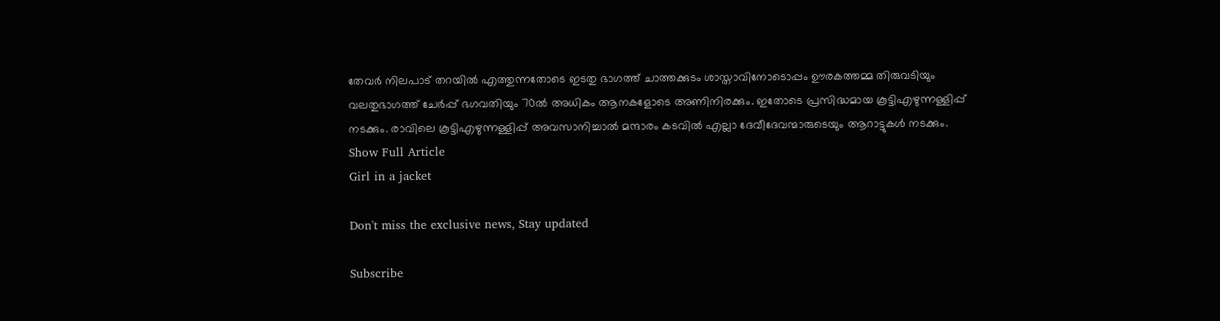തേവർ നിലപാട് തറയിൽ എത്തുന്നതോടെ ഇടതു ഭാഗത്ത് ചാത്തക്കുടം ശാസ്താവിനോടൊപ്പം ഊരകത്തമ്മ തിരുവടിയും വലതുഭാഗത്ത് ചേർപ്പ് ഭഗവതിയും 70ൽ അധികം ആനകളോടെ അണിനിരക്കും. ഇതോടെ പ്രസിദ്ധമായ കൂട്ടിഎഴുന്നള്ളിപ്പ് നടക്കും. രാവിലെ കൂട്ടിഎഴുന്നള്ളിപ്പ് അവസാനിച്ചാൽ മന്ദാരം കടവിൽ എല്ലാ ദേവീദേവന്മാരുടെയും ആറാട്ടുകൾ നടക്കും.
Show Full Article
Girl in a jacket

Don't miss the exclusive news, Stay updated

Subscribe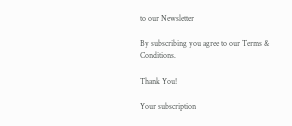to our Newsletter

By subscribing you agree to our Terms & Conditions.

Thank You!

Your subscription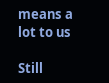means a lot to us

Still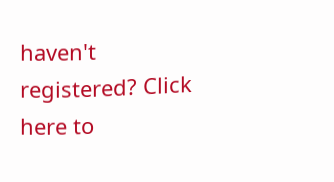haven't registered? Click here to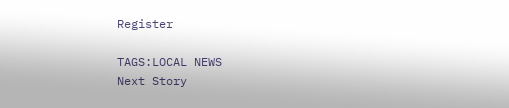Register

TAGS:LOCAL NEWS
Next Story